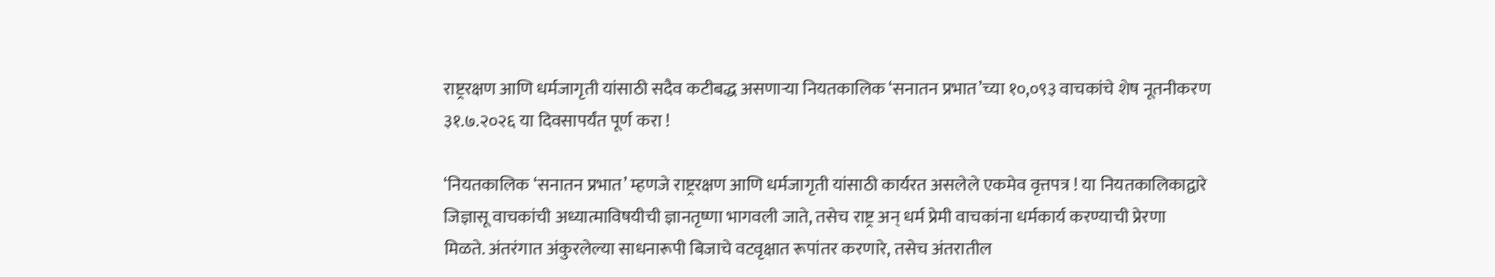राष्ट्ररक्षण आणि धर्मजागृती यांसाठी सदैव कटीबद्ध असणार्‍या नियतकालिक ‘सनातन प्रभात’च्या १०,०९३ वाचकांचे शेष नूतनीकरण ३१.७.२०२६ या दिवसापर्यंत पूर्ण करा !

‘नियतकालिक ‘सनातन प्रभात’ म्हणजे राष्ट्ररक्षण आणि धर्मजागृती यांसाठी कार्यरत असलेले एकमेव वृत्तपत्र ! या नियतकालिकाद्वारे जिज्ञासू वाचकांची अध्यात्माविषयीची ज्ञानतृष्णा भागवली जाते, तसेच राष्ट्र अन् धर्म प्रेमी वाचकांना धर्मकार्य करण्याची प्रेरणा मिळते. अंतरंगात अंकुरलेल्या साधनारूपी बिजाचे वटवृक्षात रूपांतर करणारे, तसेच अंतरातील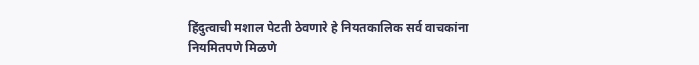हिंदुत्वाची मशाल पेटती ठेवणारे हे नियतकालिक सर्व वाचकांना नियमितपणे मिळणे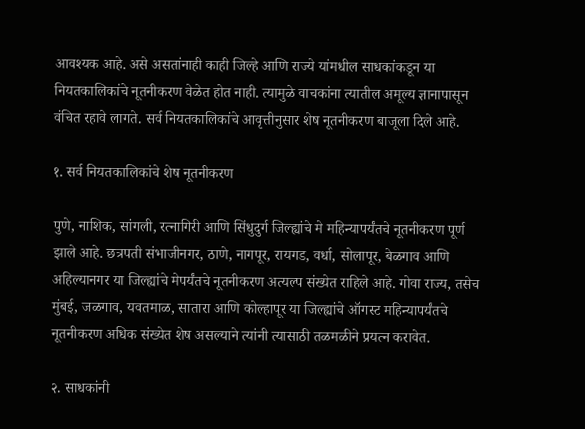आवश्यक आहे. असे असतांनाही काही जिल्हे आणि राज्ये यांमधील साधकांकडून या नियतकालिकांचे नूतनीकरण वेळेत होत नाही. त्यामुळे वाचकांना त्यातील अमूल्य ज्ञानापासून वंचित रहावे लागते. सर्व नियतकालिकांचे आवृत्तीनुसार शेष नूतनीकरण बाजूला दिले आहे.

१. सर्व नियतकालिकांचे शेष नूतनीकरण

पुणे, नाशिक, सांगली, रत्नागिरी आणि सिंधुदुर्ग जिल्ह्यांचे मे महिन्यापर्यंतचे नूतनीकरण पूर्ण झाले आहे. छत्रपती संभाजीनगर, ठाणे, नागपूर, रायगड, वर्धा, सोलापूर, बेळगाव आणि अहिल्यानगर या जिल्ह्यांचे मेपर्यंतचे नूतनीकरण अत्यल्प संख्येत राहिले आहे. गोवा राज्य, तसेच मुंबई, जळगाव, यवतमाळ, सातारा आणि कोल्हापूर या जिल्ह्यांचे ऑगस्ट महिन्यापर्यंतचे नूतनीकरण अधिक संख्येत शेष असल्याने त्यांनी त्यासाठी तळमळीने प्रयत्न करावेत.

२. साधकांनी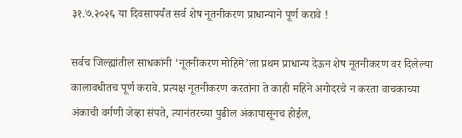३१.७.२०२६ या दिवसापर्यंत सर्व शेष नूतनीकरण प्राधान्याने पूर्ण करावे !

सर्वच जिल्ह्यांतील साधकांनी ‘नूतनीकरण मोहिमे’ला प्रथम प्राधान्य देऊन शेष नूतनीकरण वर दिलेल्या कालावधीतच पूर्ण करावे. प्रत्यक्ष नूतनीकरण करतांना ते काही महिने अगोदरचे न करता वाचकाच्या अंकाची वर्गणी जेव्हा संपते, त्यानंतरच्या पुढील अंकापासूनच होईल,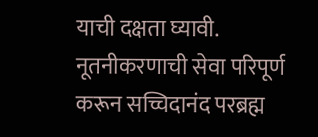याची दक्षता घ्यावी. नूतनीकरणाची सेवा परिपूर्ण करून सच्चिदानंद परब्रह्म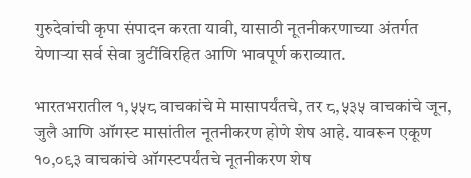गुरुदेवांची कृपा संपादन करता यावी, यासाठी नूतनीकरणाच्या अंतर्गत येणार्‍या सर्व सेवा त्रुटींविरहित आणि भावपूर्ण कराव्यात.

भारतभरातील १,५५८ वाचकांचे मे मासापर्यंतचे, तर ८,५३५ वाचकांचे जून, जुलै आणि ऑगस्ट मासांतील नूतनीकरण होणे शेष आहे. यावरून एकूण १०,०९३ वाचकांचे ऑगस्टपर्यंतचे नूतनीकरण शेष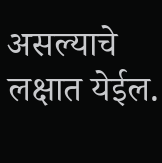असल्याचे लक्षात येईल.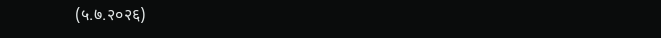(५.७.२०२६)